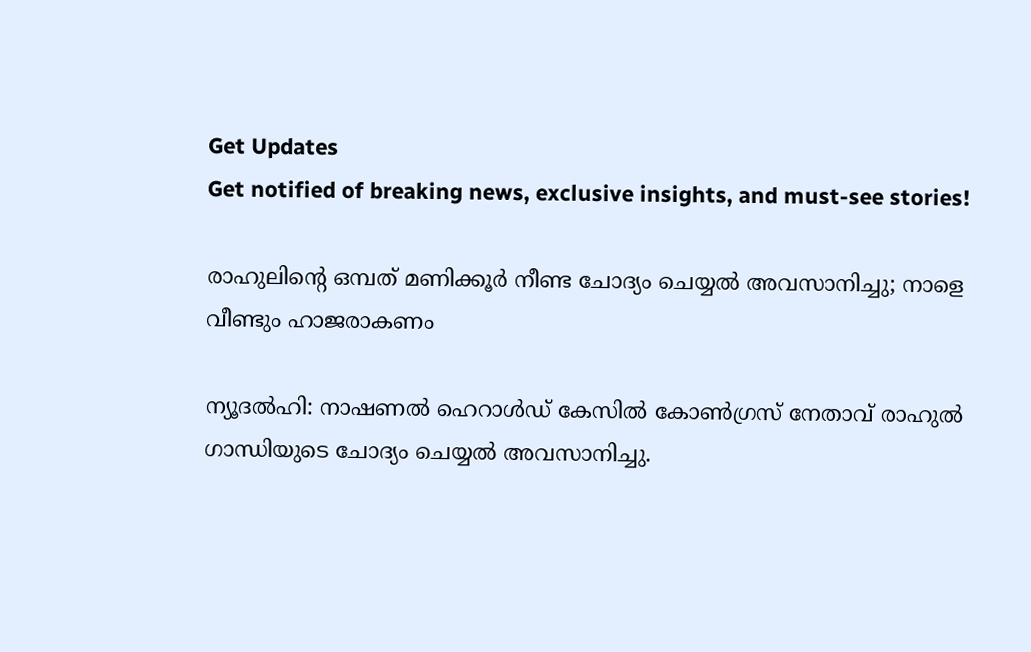Get Updates
Get notified of breaking news, exclusive insights, and must-see stories!

രാഹുലിന്റെ ഒമ്പത് മണിക്കൂര്‍ നീണ്ട ചോദ്യം ചെയ്യല്‍ അവസാനിച്ചു; നാളെ വീണ്ടും ഹാജരാകണം

ന്യൂദല്‍ഹി: നാഷണല്‍ ഹെറാള്‍ഡ് കേസില്‍ കോണ്‍ഗ്രസ് നേതാവ് രാഹുല്‍ ഗാന്ധിയുടെ ചോദ്യം ചെയ്യല്‍ അവസാനിച്ചു.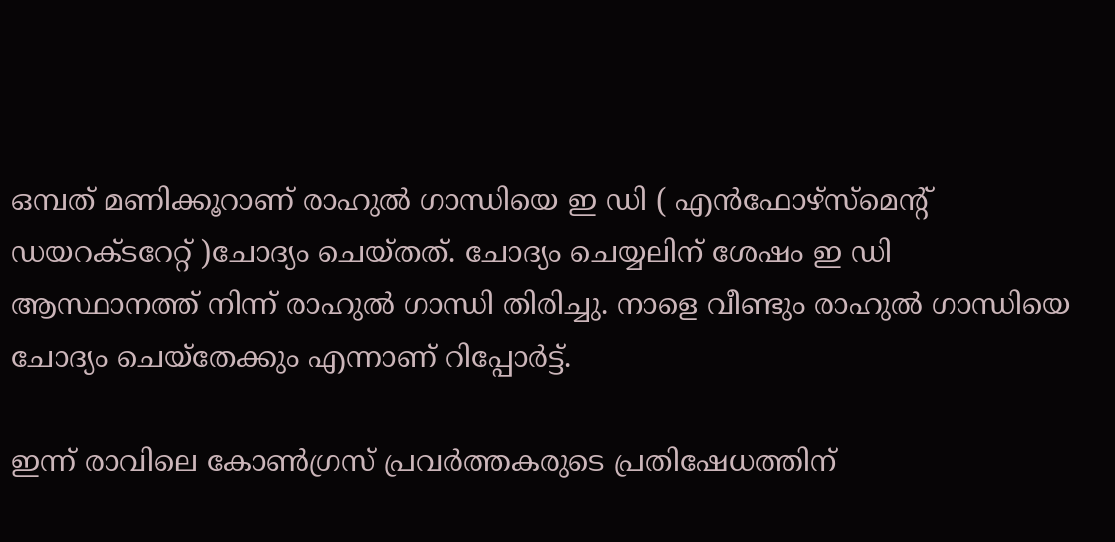ഒമ്പത് മണിക്കൂറാണ് രാഹുല്‍ ഗാന്ധിയെ ഇ ഡി ( എന്‍ഫോഴ്‌സ്‌മെന്റ് ഡയറക്ടറേറ്റ് )ചോദ്യം ചെയ്തത്. ചോദ്യം ചെയ്യലിന് ശേഷം ഇ ഡി ആസ്ഥാനത്ത് നിന്ന് രാഹുല്‍ ഗാന്ധി തിരിച്ചു. നാളെ വീണ്ടും രാഹുല്‍ ഗാന്ധിയെ ചോദ്യം ചെയ്‌തേക്കും എന്നാണ് റിപ്പോര്‍ട്ട്.

ഇന്ന് രാവിലെ കോണ്‍ഗ്രസ് പ്രവര്‍ത്തകരുടെ പ്രതിഷേധത്തിന്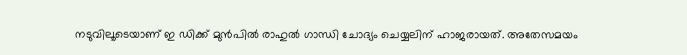നടുവിലൂടെയാണ് ഇ ഡിക്ക് മുന്‍പില്‍ രാഹുല്‍ ഗാന്ധി ചോദ്യം ചെയ്യലിന് ഹാജരായത്. അതേസമയം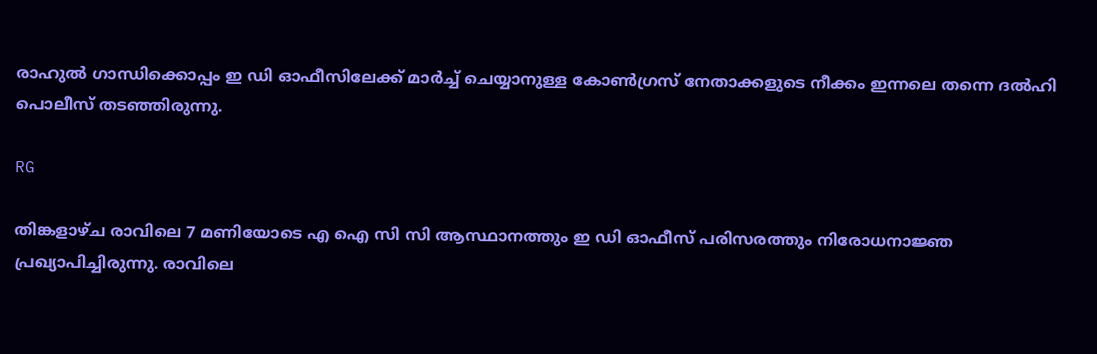രാഹുല്‍ ഗാന്ധിക്കൊപ്പം ഇ ഡി ഓഫീസിലേക്ക് മാര്‍ച്ച് ചെയ്യാനുള്ള കോണ്‍ഗ്രസ് നേതാക്കളുടെ നീക്കം ഇന്നലെ തന്നെ ദല്‍ഹി പൊലീസ് തടഞ്ഞിരുന്നു.

RG

തിങ്കളാഴ്ച രാവിലെ 7 മണിയോടെ എ ഐ സി സി ആസ്ഥാനത്തും ഇ ഡി ഓഫീസ് പരിസരത്തും നിരോധനാജ്ഞ പ്രഖ്യാപിച്ചിരുന്നു. രാവിലെ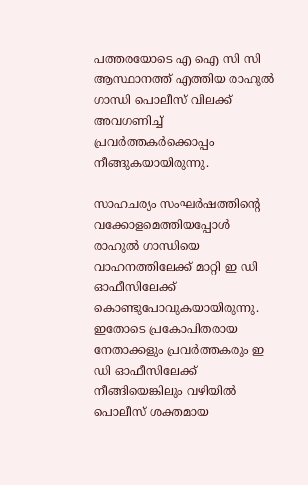പത്തരയോടെ എ ഐ സി സി ആസ്ഥാനത്ത് എത്തിയ രാഹുല്‍ ഗാന്ധി പൊലീസ് വിലക്ക് അവഗണിച്ച് പ്രവര്‍ത്തകര്‍ക്കൊപ്പം നീങ്ങുകയായിരുന്നു.

സാഹചര്യം സംഘര്‍ഷത്തിന്റെ വക്കോളമെത്തിയപ്പോള്‍ രാഹുല്‍ ഗാന്ധിയെ വാഹനത്തിലേക്ക് മാറ്റി ഇ ഡി ഓഫീസിലേക്ക് കൊണ്ടുപോവുകയായിരുന്നു. ഇതോടെ പ്രകോപിതരായ നേതാക്കളും പ്രവര്‍ത്തകരും ഇ ഡി ഓഫീസിലേക്ക് നീങ്ങിയെങ്കിലും വഴിയില്‍ പൊലീസ് ശക്തമായ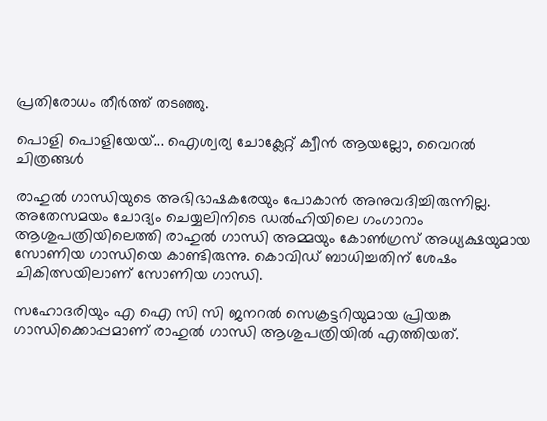പ്രതിരോധം തീര്‍ത്ത് തടഞ്ഞു.

പൊളി പൊളിയേയ്... ഐശ്വര്യ ചോക്ലേറ്റ് ക്വീന്‍ ആയല്ലോ, വൈറല്‍ ചിത്രങ്ങള്‍

രാഹുല്‍ ഗാന്ധിയുടെ അഭിഭാഷകരേയും പോകാന്‍ അനുവദിച്ചിരുന്നില്ല. അതേസമയം ചോദ്യം ചെയ്യലിനിടെ ഡല്‍ഹിയിലെ ഗംഗാറാം ആശുപത്രിയിലെത്തി രാഹുല്‍ ഗാന്ധി അമ്മയും കോണ്‍ഗ്രസ് അധ്യക്ഷയുമായ സോണിയ ഗാന്ധിയെ കാണ്ടിരുന്നു. കൊവിഡ് ബാധിച്ചതിന് ശേഷം ചികിത്സയിലാണ് സോണിയ ഗാന്ധി.

സഹോദരിയും എ ഐ സി സി ജനറല്‍ സെക്രട്ടറിയുമായ പ്രിയങ്ക ഗാന്ധിക്കൊപ്പമാണ് രാഹുല്‍ ഗാന്ധി ആശുപത്രിയില്‍ എത്തിയത്.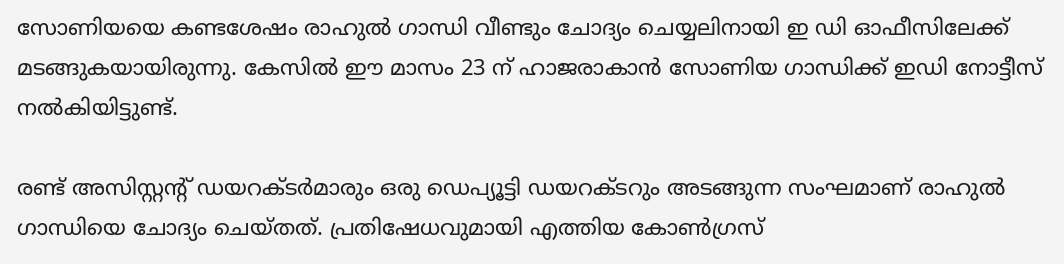സോണിയയെ കണ്ടശേഷം രാഹുല്‍ ഗാന്ധി വീണ്ടും ചോദ്യം ചെയ്യലിനായി ഇ ഡി ഓഫീസിലേക്ക് മടങ്ങുകയായിരുന്നു. കേസില്‍ ഈ മാസം 23 ന് ഹാജരാകാന്‍ സോണിയ ഗാന്ധിക്ക് ഇഡി നോട്ടീസ് നല്‍കിയിട്ടുണ്ട്.

രണ്ട് അസിസ്റ്റന്റ് ഡയറക്ടര്‍മാരും ഒരു ഡെപ്യൂട്ടി ഡയറക്ടറും അടങ്ങുന്ന സംഘമാണ് രാഹുല്‍ ഗാന്ധിയെ ചോദ്യം ചെയ്തത്. പ്രതിഷേധവുമായി എത്തിയ കോണ്‍ഗ്രസ്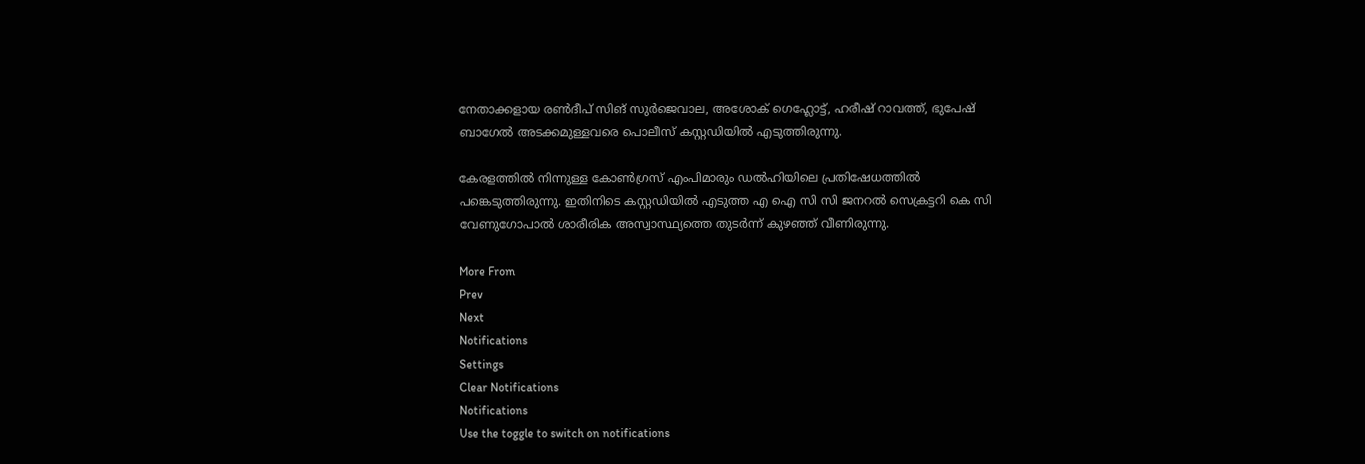നേതാക്കളായ രണ്‍ദീപ് സിങ് സുര്‍ജെവാല, അശോക് ഗെഹ്ലോട്ട്, ഹരീഷ് റാവത്ത്, ഭുപേഷ് ബാഗേല്‍ അടക്കമുള്ളവരെ പൊലീസ് കസ്റ്റഡിയില്‍ എടുത്തിരുന്നു.

കേരളത്തില്‍ നിന്നുള്ള കോണ്‍ഗ്രസ് എംപിമാരും ഡല്‍ഹിയിലെ പ്രതിഷേധത്തില്‍ പങ്കെടുത്തിരുന്നു. ഇതിനിടെ കസ്റ്റഡിയില്‍ എടുത്ത എ ഐ സി സി ജനറല്‍ സെക്രട്ടറി കെ സി വേണുഗോപാല്‍ ശാരീരിക അസ്വാസ്ഥ്യത്തെ തുടര്‍ന്ന് കുഴഞ്ഞ് വീണിരുന്നു.

More From
Prev
Next
Notifications
Settings
Clear Notifications
Notifications
Use the toggle to switch on notifications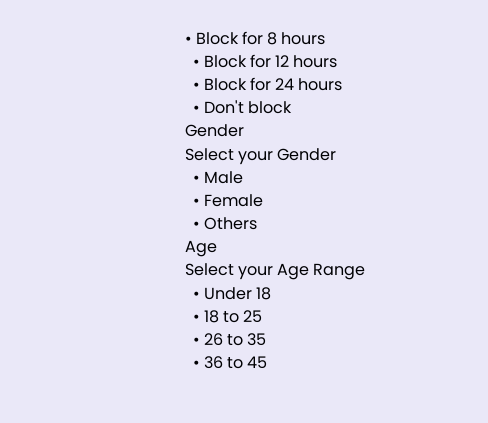• Block for 8 hours
  • Block for 12 hours
  • Block for 24 hours
  • Don't block
Gender
Select your Gender
  • Male
  • Female
  • Others
Age
Select your Age Range
  • Under 18
  • 18 to 25
  • 26 to 35
  • 36 to 45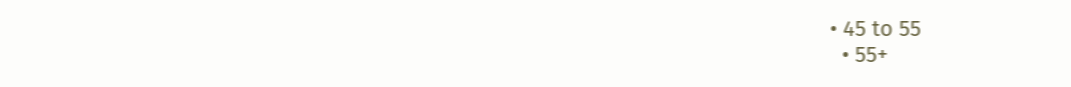• 45 to 55
  • 55+